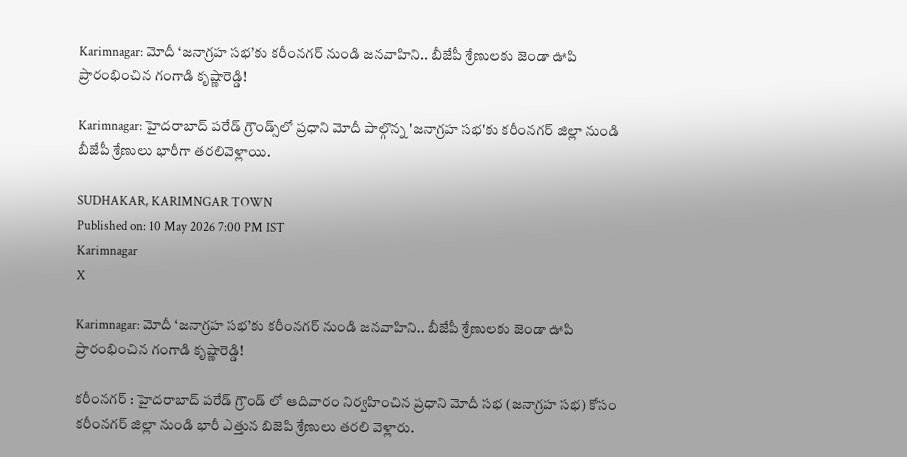Karimnagar: మోదీ ‘జనాగ్రహ సభ’కు కరీంనగర్ నుండి జనవాహిని.. బీజేపీ శ్రేణులకు జెండా ఊపి ప్రారంభించిన గంగాడి కృష్ణారెడ్డి!

Karimnagar: హైదరాబాద్ పరేడ్ గ్రౌండ్స్‌లో ప్రధాని మోదీ పాల్గొన్న 'జనాగ్రహ సభ'కు కరీంనగర్ జిల్లా నుండి బీజేపీ శ్రేణులు భారీగా తరలివెళ్లాయి.

SUDHAKAR, KARIMNGAR TOWN
Published on: 10 May 2026 7:00 PM IST
Karimnagar
X

Karimnagar: మోదీ ‘జనాగ్రహ సభ’కు కరీంనగర్ నుండి జనవాహిని.. బీజేపీ శ్రేణులకు జెండా ఊపి ప్రారంభించిన గంగాడి కృష్ణారెడ్డి!

కరీంనగర్ : హైదరాబాద్ పరేడ్ గ్రౌండ్ లో ఆదివారం నిర్వహించిన ప్రధాని మోదీ సభ (జనాగ్రహ సభ) కోసం కరీంనగర్ జిల్లా నుండి భారీ ఎత్తున బిజెపి శ్రేణులు తరలి వెళ్లారు.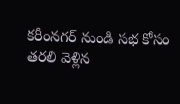కరీంనగర్ నుండి సభ కోసం తరలి వెళ్లిన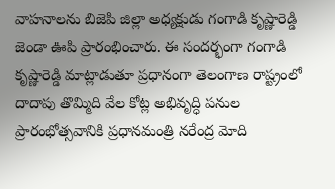వాహనాలను బిజెపి జిల్లా అధ్యక్షుడు గంగాడి కృష్ణారెడ్డి జెండా ఊపి ప్రారంభించారు. ఈ సందర్భంగా గంగాడి కృష్ణారెడ్డి మాట్లాడుతూ ప్రధానంగా తెలంగాణ రాష్ట్రంలో దాదాపు తొమ్మిది వేల కోట్ల అభివృద్ధి పనుల ప్రారంభోత్సవానికి ప్రధానమంత్రి నరేంద్ర మోది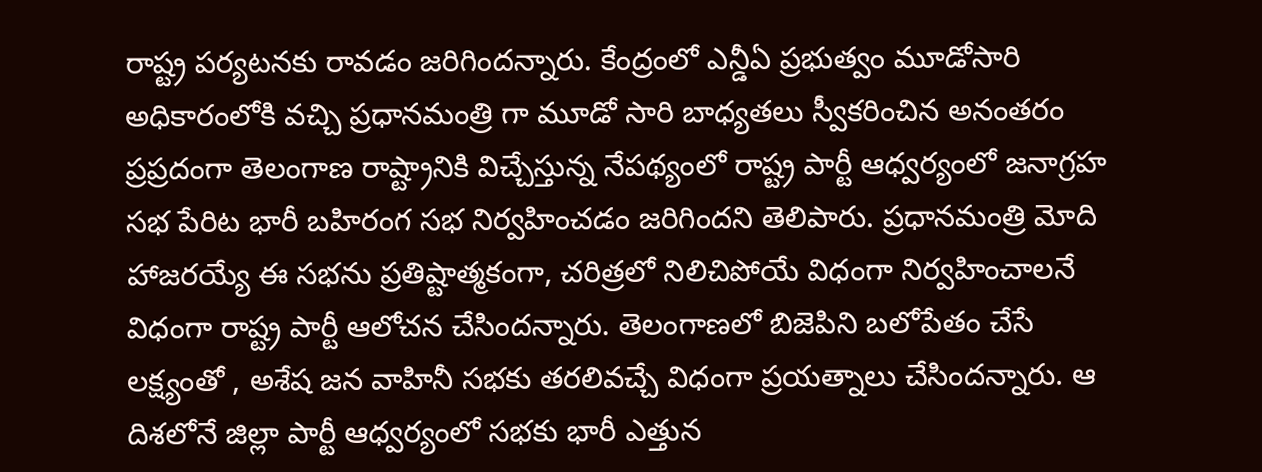రాష్ట్ర పర్యటనకు రావడం జరిగిందన్నారు. కేంద్రంలో ఎన్డీఏ ప్రభుత్వం మూడోసారి అధికారంలోకి వచ్చి ప్రధానమంత్రి గా మూడో సారి బాధ్యతలు స్వీకరించిన అనంతరం ప్రప్రదంగా తెలంగాణ రాష్ట్రానికి విచ్చేస్తున్న నేపథ్యంలో రాష్ట్ర పార్టీ ఆధ్వర్యంలో జనాగ్రహ సభ పేరిట భారీ బహిరంగ సభ నిర్వహించడం జరిగిందని తెలిపారు. ప్రధానమంత్రి మోది హాజరయ్యే ఈ సభను ప్రతిష్టాత్మకంగా, చరిత్రలో నిలిచిపోయే విధంగా నిర్వహించాలనే విధంగా రాష్ట్ర పార్టీ ఆలోచన చేసిందన్నారు. తెలంగాణలో బిజెపిని బలోపేతం చేసే లక్ష్యంతో , అశేష జన వాహినీ సభకు తరలివచ్చే విధంగా ప్రయత్నాలు చేసిందన్నారు. ఆ దిశలోనే జిల్లా పార్టీ ఆధ్వర్యంలో సభకు భారీ ఎత్తున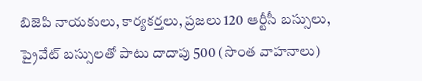బిజెపి నాయకులు, కార్యకర్తలు, ప్రజలు 120 ఆర్టీసీ బస్సులు, ప్రైవేట్ బస్సులతో పాటు దాదాపు 500 (సొంత వాహనాలు)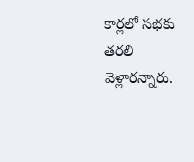కార్లలో సభకు తరలి వెళ్లారన్నారు.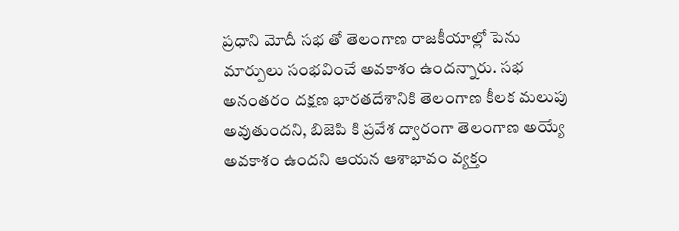ప్రధాని మోదీ సభ తో తెలంగాణ రాజకీయాల్లో పెను మార్పులు సంభవించే అవకాశం ఉందన్నారు. సభ అనంతరం దక్షణ భారతదేశానికి తెలంగాణ కీలక మలుపు అవుతుందని, బిజెపి కి ప్రవేశ ద్వారంగా తెలంగాణ అయ్యే అవకాశం ఉందని ఆయన ఆశాభావం వ్యక్తం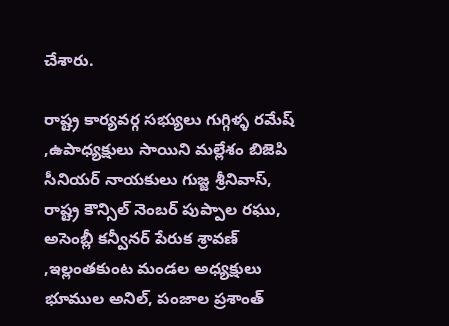చేశారు.

రాష్ట్ర కార్యవర్గ సభ్యులు గుగ్గిళ్ళ రమేష్ ,ఉపాధ్యక్షులు సాయిని మల్లేశం బిజెపి సీనియర్ నాయకులు గుజ్జ శ్రీనివాస్, రాష్ట్ర కౌన్సిల్ నెంబర్ పుప్పాల రఘు, అసెంబ్లీ కన్వీనర్ పేరుక శ్రావణ్ ,ఇల్లంతకుంట మండల అధ్యక్షులు భూముల అనిల్, పంజాల ప్రశాంత్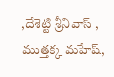,దేశెట్టి శ్రీనివాస్ , ముత్తక్క మహేష్,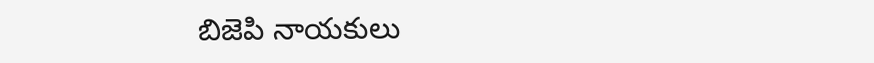బిజెపి నాయకులు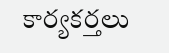కార్యకర్తలు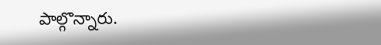పాల్గొన్నారు.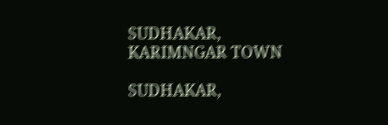SUDHAKAR, KARIMNGAR TOWN

SUDHAKAR,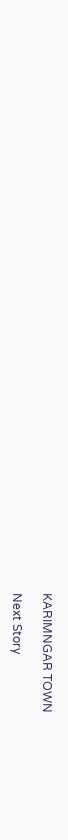KARIMNGAR TOWN

Next Story